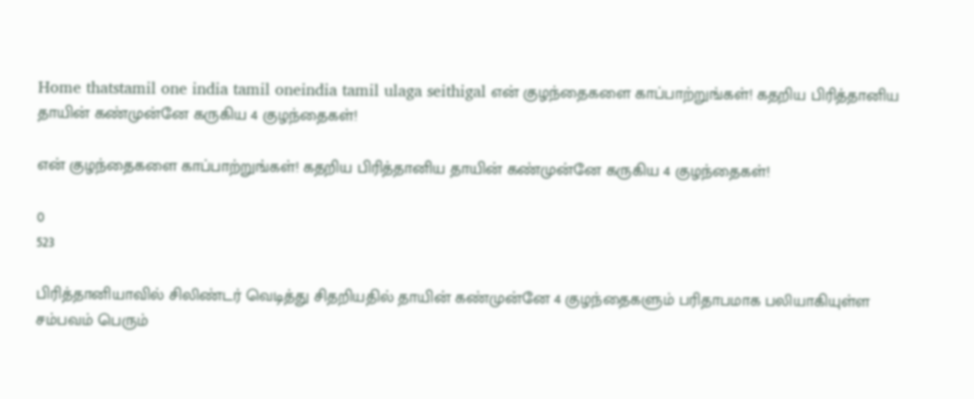Home thatstamil one india tamil oneindia tamil ulaga seithigal என் குழந்தைகளை காப்பாற்றுங்கள்! கதறிய பிரித்தானிய தாயின் கண்முன்னே கருகிய 4 குழந்தைகள்!

என் குழந்தைகளை காப்பாற்றுங்கள்! கதறிய பிரித்தானிய தாயின் கண்முன்னே கருகிய 4 குழந்தைகள்!

0
523

பிரித்தானியாவில் சிலிண்டர் வெடித்து சிதறியதில் தாயின் கண்முன்னே 4 குழந்தைகளும் பரிதாபமாக பலியாகியுள்ள சம்பவம் பெரும்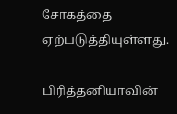சோகத்தை ஏற்படுத்தியுள்ளது.

பிரித்தனியாவின்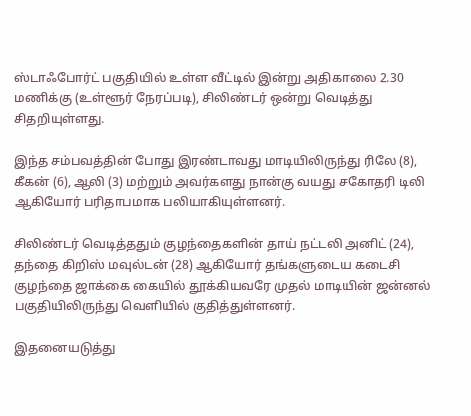ஸ்டாஃபோர்ட் பகுதியில் உள்ள வீட்டில் இன்று அதிகாலை 2.30 மணிக்கு (உள்ளூர் நேரப்படி), சிலிண்டர் ஒன்று வெடித்து சிதறியுள்ளது.

இந்த சம்பவத்தின் போது இரண்டாவது மாடியிலிருந்து ரிலே (8), கீகன் (6), ஆலி (3) மற்றும் அவர்களது நான்கு வயது சகோதரி டிலி ஆகியோர் பரிதாபமாக பலியாகியுள்ளனர்.

சிலிண்டர் வெடித்ததும் குழந்தைகளின் தாய் நட்டலி அனிட் (24), தந்தை கிறிஸ் மவுல்டன் (28) ஆகியோர் தங்களுடைய கடைசி குழந்தை ஜாக்கை கையில் தூக்கியவரே முதல் மாடியின் ஜன்னல் பகுதியிலிருந்து வெளியில் குதித்துள்ளனர்.

இதனையடுத்து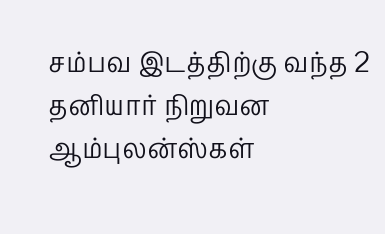சம்பவ இடத்திற்கு வந்த 2 தனியார் நிறுவன ஆம்புலன்ஸ்கள்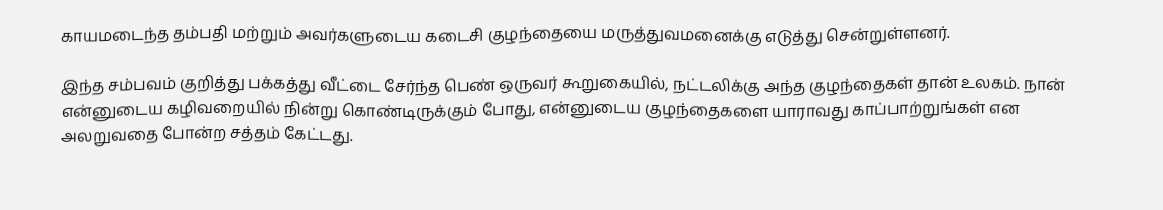காயமடைந்த தம்பதி மற்றும் அவர்களுடைய கடைசி குழந்தையை மருத்துவமனைக்கு எடுத்து சென்றுள்ளனர்.

இந்த சம்பவம் குறித்து பக்கத்து வீட்டை சேர்ந்த பெண் ஒருவர் கூறுகையில், நட்டலிக்கு அந்த குழந்தைகள் தான் உலகம். நான் என்னுடைய கழிவறையில் நின்று கொண்டிருக்கும் போது, என்னுடைய குழந்தைகளை யாராவது காப்பாற்றுங்கள் என அலறுவதை போன்ற சத்தம் கேட்டது.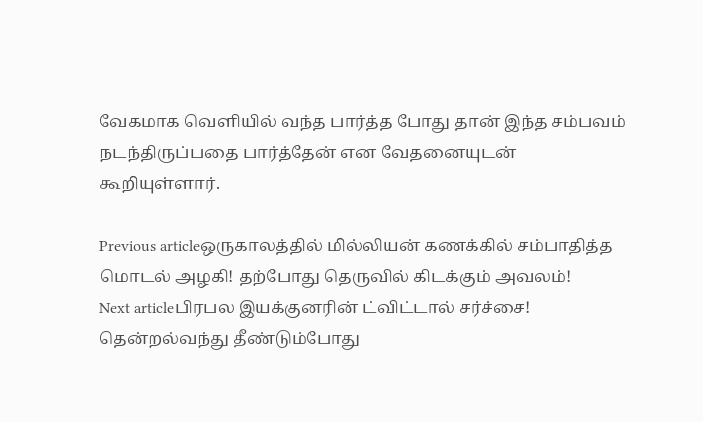வேகமாக வெளியில் வந்த பார்த்த போது தான் இந்த சம்பவம் நடந்திருப்பதை பார்த்தேன் என வேதனையுடன் கூறியுள்ளார்.

Previous articleஒருகாலத்தில் மில்லியன் கணக்கில் சம்பாதித்த மொடல் அழகி! தற்போது தெருவில் கிடக்கும் அவலம்!
Next articleபிரபல இயக்குனரின் ட்விட்டால் சர்ச்சை! தென்றல்வந்து தீண்டும்போது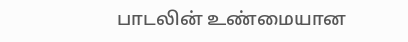பாடலின் உண்மையான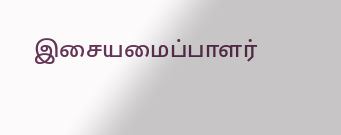இசையமைப்பாளர்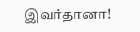இவர்தானா!